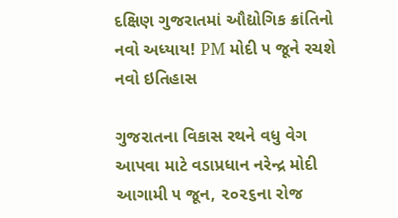દક્ષિણ ગુજરાતમાં ઔદ્યોગિક ક્રાંતિનો નવો અધ્યાય! PM મોદી ૫ જૂને રચશે નવો ઇતિહાસ

ગુજરાતના વિકાસ રથને વધુ વેગ આપવા માટે વડાપ્રધાન નરેન્દ્ર મોદી આગામી ૫ જૂન, ૨૦૨૬ના રોજ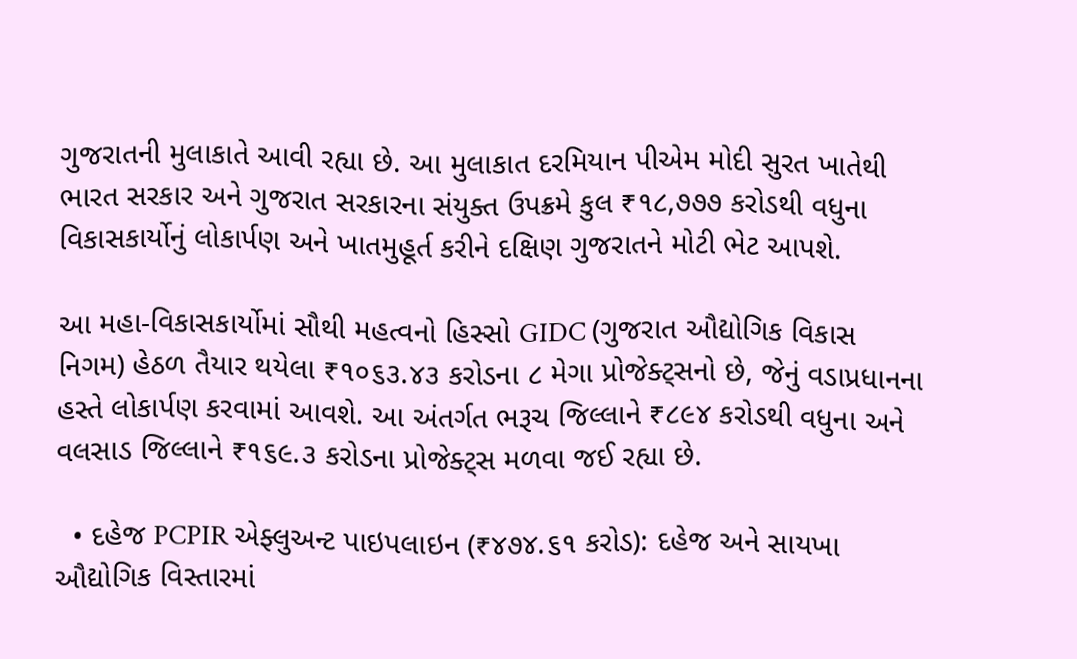ગુજરાતની મુલાકાતે આવી રહ્યા છે. આ મુલાકાત દરમિયાન પીએમ મોદી સુરત ખાતેથી ભારત સરકાર અને ગુજરાત સરકારના સંયુક્ત ઉપક્રમે કુલ ₹૧૮,૭૭૭ કરોડથી વધુના વિકાસકાર્યોનું લોકાર્પણ અને ખાતમુહૂર્ત કરીને દક્ષિણ ગુજરાતને મોટી ભેટ આપશે.

આ મહા-વિકાસકાર્યોમાં સૌથી મહત્વનો હિસ્સો GIDC (ગુજરાત ઔદ્યોગિક વિકાસ નિગમ) હેઠળ તૈયાર થયેલા ₹૧૦૬૩.૪૩ કરોડના ૮ મેગા પ્રોજેક્ટ્સનો છે, જેનું વડાપ્રધાનના હસ્તે લોકાર્પણ કરવામાં આવશે. આ અંતર્ગત ભરૂચ જિલ્લાને ₹૮૯૪ કરોડથી વધુના અને વલસાડ જિલ્લાને ₹૧૬૯.૩ કરોડના પ્રોજેક્ટ્સ મળવા જઈ રહ્યા છે.

  • દહેજ PCPIR એફ્લુઅન્ટ પાઇપલાઇન (₹૪૭૪.૬૧ કરોડ): દહેજ અને સાયખા ઔદ્યોગિક વિસ્તારમાં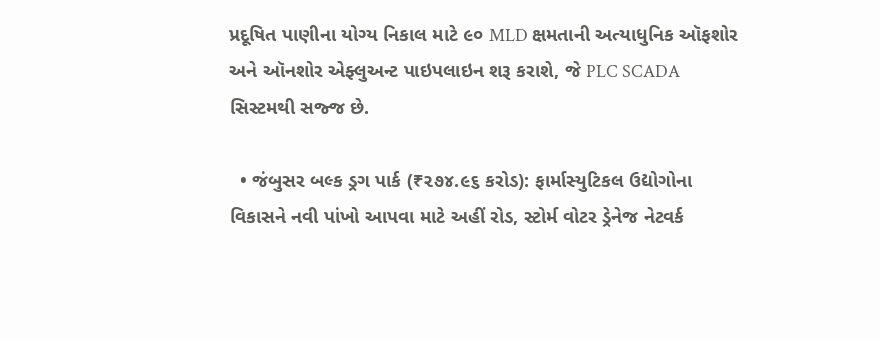પ્રદૂષિત પાણીના યોગ્ય નિકાલ માટે ૯૦ MLD ક્ષમતાની અત્યાધુનિક ઑફશોર અને ઑનશોર એફ્લુઅન્ટ પાઇપલાઇન શરૂ કરાશે, જે PLC SCADA સિસ્ટમથી સજ્જ છે.

  • જંબુસર બલ્ક ડ્રગ પાર્ક (₹૨૭૪.૯૬ કરોડ): ફાર્માસ્યુટિકલ ઉદ્યોગોના વિકાસને નવી પાંખો આપવા માટે અહીં રોડ, સ્ટોર્મ વોટર ડ્રેનેજ નેટવર્ક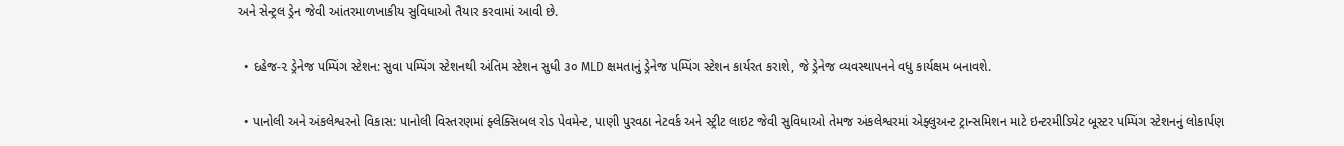અને સેન્ટ્રલ ડ્રેન જેવી આંતરમાળખાકીય સુવિધાઓ તૈયાર કરવામાં આવી છે.

  • દહેજ-૨ ડ્રેનેજ પમ્પિંગ સ્ટેશન: સુવા પમ્પિંગ સ્ટેશનથી અંતિમ સ્ટેશન સુધી ૩૦ MLD ક્ષમતાનું ડ્રેનેજ પમ્પિંગ સ્ટેશન કાર્યરત કરાશે, જે ડ્રેનેજ વ્યવસ્થાપનને વધુ કાર્યક્ષમ બનાવશે.

  • પાનોલી અને અંકલેશ્વરનો વિકાસ: પાનોલી વિસ્તરણમાં ફ્લેક્સિબલ રોડ પેવમેન્ટ, પાણી પુરવઠા નેટવર્ક અને સ્ટ્રીટ લાઇટ જેવી સુવિધાઓ તેમજ અંકલેશ્વરમાં એફ્લુઅન્ટ ટ્રાન્સમિશન માટે ઇન્ટરમીડિયેટ બૂસ્ટર પમ્પિંગ સ્ટેશનનું લોકાર્પણ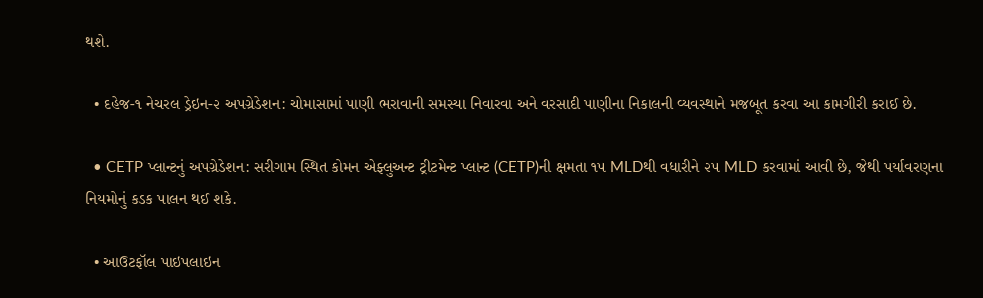થશે.

  • દહેજ-૧ નેચરલ ડ્રેઇન-૨ અપગ્રેડેશન: ચોમાસામાં પાણી ભરાવાની સમસ્યા નિવારવા અને વરસાદી પાણીના નિકાલની વ્યવસ્થાને મજબૂત કરવા આ કામગીરી કરાઈ છે.

  • CETP પ્લાન્ટનું અપગ્રેડેશન: સરીગામ સ્થિત કોમન એફ્લુઅન્ટ ટ્રીટમેન્ટ પ્લાન્ટ (CETP)ની ક્ષમતા ૧૫ MLDથી વધારીને ૨૫ MLD કરવામાં આવી છે, જેથી પર્યાવરણના નિયમોનું કડક પાલન થઈ શકે.

  • આઉટફૉલ પાઇપલાઇન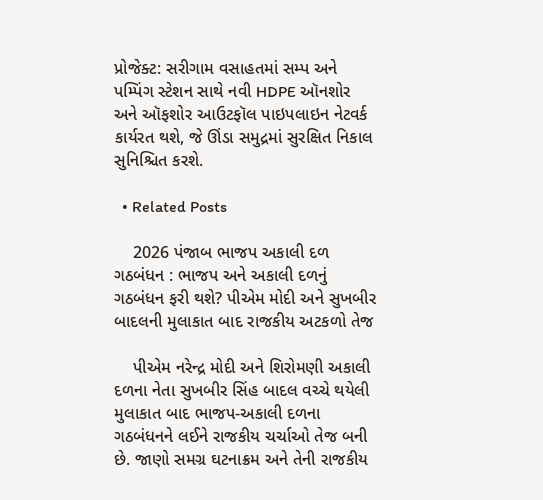પ્રોજેક્ટ: સરીગામ વસાહતમાં સમ્પ અને પમ્પિંગ સ્ટેશન સાથે નવી HDPE ઑનશોર અને ઑફશોર આઉટફૉલ પાઇપલાઇન નેટવર્ક કાર્યરત થશે, જે ઊંડા સમુદ્રમાં સુરક્ષિત નિકાલ સુનિશ્ચિત કરશે.

  • Related Posts

    2026 પંજાબ ભાજપ અકાલી દળ ગઠબંધન : ભાજપ અને અકાલી દળનું ગઠબંધન ફરી થશે? પીએમ મોદી અને સુખબીર બાદલની મુલાકાત બાદ રાજકીય અટકળો તેજ

    પીએમ નરેન્દ્ર મોદી અને શિરોમણી અકાલી દળના નેતા સુખબીર સિંહ બાદલ વચ્ચે થયેલી મુલાકાત બાદ ભાજપ-અકાલી દળના ગઠબંધનને લઈને રાજકીય ચર્ચાઓ તેજ બની છે. જાણો સમગ્ર ઘટનાક્રમ અને તેની રાજકીય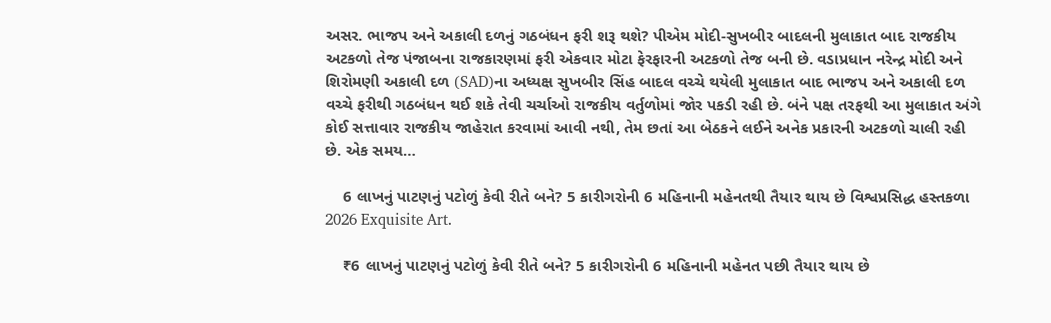અસર. ભાજપ અને અકાલી દળનું ગઠબંધન ફરી શરૂ થશે? પીએમ મોદી-સુખબીર બાદલની મુલાકાત બાદ રાજકીય અટકળો તેજ પંજાબના રાજકારણમાં ફરી એકવાર મોટા ફેરફારની અટકળો તેજ બની છે. વડાપ્રધાન નરેન્દ્ર મોદી અને શિરોમણી અકાલી દળ (SAD)ના અધ્યક્ષ સુખબીર સિંહ બાદલ વચ્ચે થયેલી મુલાકાત બાદ ભાજપ અને અકાલી દળ વચ્ચે ફરીથી ગઠબંધન થઈ શકે તેવી ચર્ચાઓ રાજકીય વર્તુળોમાં જોર પકડી રહી છે. બંને પક્ષ તરફથી આ મુલાકાત અંગે કોઈ સત્તાવાર રાજકીય જાહેરાત કરવામાં આવી નથી, તેમ છતાં આ બેઠકને લઈને અનેક પ્રકારની અટકળો ચાલી રહી છે. એક સમય…

    6 લાખનું પાટણનું પટોળું કેવી રીતે બને? 5 કારીગરોની 6 મહિનાની મહેનતથી તૈયાર થાય છે વિશ્વપ્રસિદ્ધ હસ્તકળા 2026 Exquisite Art.

    ₹6 લાખનું પાટણનું પટોળું કેવી રીતે બને? 5 કારીગરોની 6 મહિનાની મહેનત પછી તૈયાર થાય છે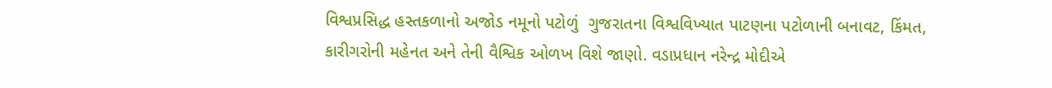વિશ્વપ્રસિદ્ધ હસ્તકળાનો અજોડ નમૂનો પટોળું  ગુજરાતના વિશ્વવિખ્યાત પાટણના પટોળાની બનાવટ, કિંમત, કારીગરોની મહેનત અને તેની વૈશ્વિક ઓળખ વિશે જાણો. વડાપ્રધાન નરેન્દ્ર મોદીએ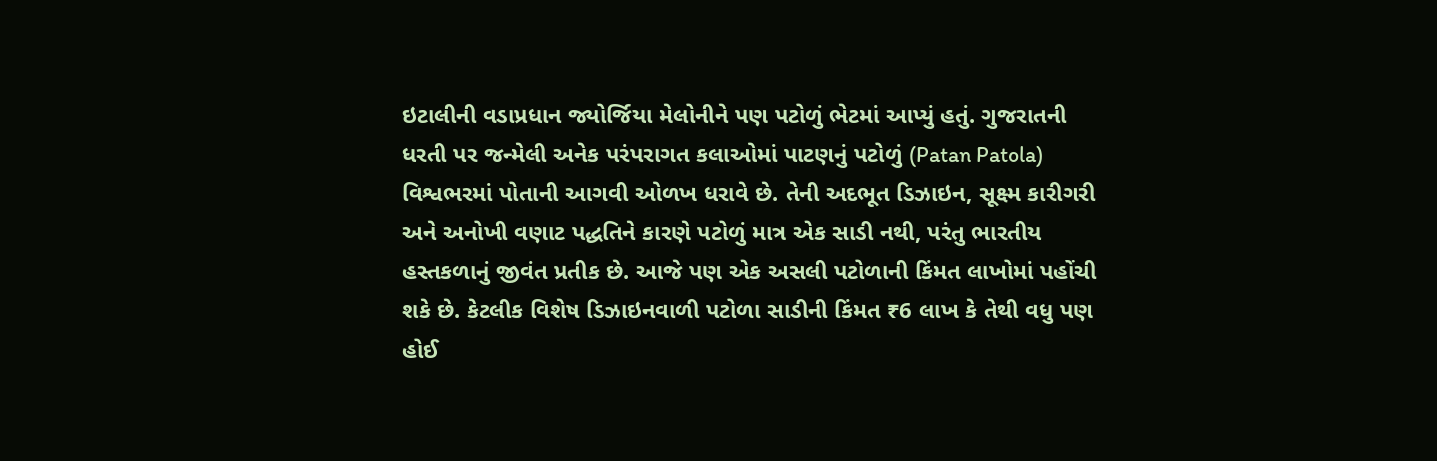ઇટાલીની વડાપ્રધાન જ્યોર્જિયા મેલોનીને પણ પટોળું ભેટમાં આપ્યું હતું. ગુજરાતની ધરતી પર જન્મેલી અનેક પરંપરાગત કલાઓમાં પાટણનું પટોળું (Patan Patola) વિશ્વભરમાં પોતાની આગવી ઓળખ ધરાવે છે. તેની અદભૂત ડિઝાઇન, સૂક્ષ્મ કારીગરી અને અનોખી વણાટ પદ્ધતિને કારણે પટોળું માત્ર એક સાડી નથી, પરંતુ ભારતીય હસ્તકળાનું જીવંત પ્રતીક છે. આજે પણ એક અસલી પટોળાની કિંમત લાખોમાં પહોંચી શકે છે. કેટલીક વિશેષ ડિઝાઇનવાળી પટોળા સાડીની કિંમત ₹6 લાખ કે તેથી વધુ પણ હોઈ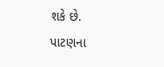શકે છે. પાટણના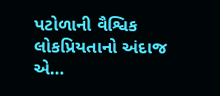પટોળાની વૈશ્વિક લોકપ્રિયતાનો અંદાજ એ…